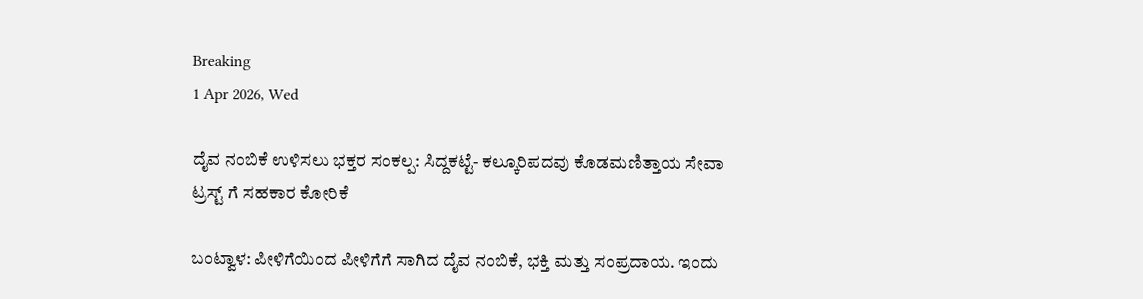Breaking
1 Apr 2026, Wed

ದೈವ ನಂಬಿಕೆ ಉಳಿಸಲು ಭಕ್ತರ ಸಂಕಲ್ಪ: ಸಿದ್ದಕಟ್ಟೆ- ಕಲ್ಕೂರಿಪದವು ಕೊಡಮಣಿತ್ತಾಯ ಸೇವಾ ಟ್ರಸ್ಟ್ ಗೆ ಸಹಕಾರ ಕೋರಿಕೆ

ಬಂಟ್ವಾಳ: ಪೀಳಿಗೆಯಿಂದ ಪೀಳಿಗೆಗೆ ಸಾಗಿದ ದೈವ ನಂಬಿಕೆ, ಭಕ್ತಿ ಮತ್ತು ಸಂಪ್ರದಾಯ. ಇಂದು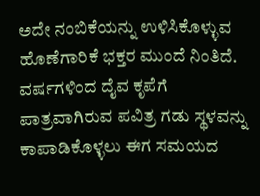ಅದೇ ನಂಬಿಕೆಯನ್ನು ಉಳಿಸಿಕೊಳ್ಳುವ ಹೊಣೆಗಾರಿಕೆ ಭಕ್ತರ ಮುಂದೆ ನಿಂತಿದೆ. ವರ್ಷಗಳಿಂದ ದೈವ ಕೃಪೆಗೆ ಪಾತ್ರವಾಗಿರುವ ಪವಿತ್ರ ಗಡು ಸ್ಥಳವನ್ನು ಕಾಪಾಡಿಕೊಳ್ಳಲು ಈಗ ಸಮಯದ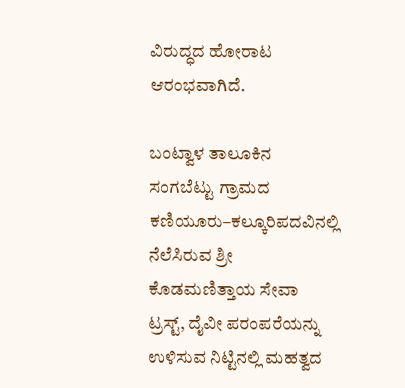ವಿರುದ್ಧದ ಹೋರಾಟ ಆರಂಭವಾಗಿದೆ.

ಬಂಟ್ವಾಳ ತಾಲೂಕಿನ ಸಂಗಬೆಟ್ಟು ಗ್ರಾಮದ ಕಣಿಯೂರು–ಕಲ್ಕೂರಿಪದವಿನಲ್ಲಿ ನೆಲೆಸಿರುವ ಶ್ರೀ ಕೊಡಮಣಿತ್ತಾಯ ಸೇವಾ ಟ್ರಸ್ಟ್, ದೈವೀ ಪರಂಪರೆಯನ್ನು ಉಳಿಸುವ ನಿಟ್ಟಿನಲ್ಲಿ ಮಹತ್ವದ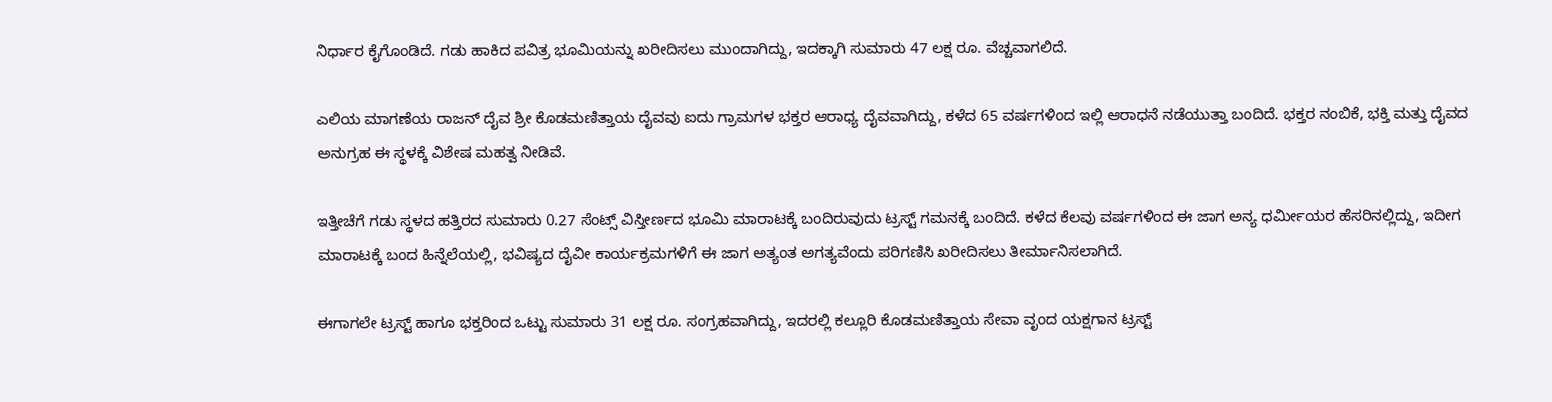ನಿರ್ಧಾರ ಕೈಗೊಂಡಿದೆ. ಗಡು ಹಾಕಿದ ಪವಿತ್ರ ಭೂಮಿಯನ್ನು ಖರೀದಿಸಲು ಮುಂದಾಗಿದ್ದು, ಇದಕ್ಕಾಗಿ ಸುಮಾರು 47 ಲಕ್ಷ ರೂ. ವೆಚ್ಚವಾಗಲಿದೆ.

ಎಲಿಯ ಮಾಗಣೆಯ ರಾಜನ್ ದೈವ ಶ್ರೀ ಕೊಡಮಣಿತ್ತಾಯ ದೈವವು ಐದು ಗ್ರಾಮಗಳ ಭಕ್ತರ ಆರಾಧ್ಯ ದೈವವಾಗಿದ್ದು, ಕಳೆದ 65 ವರ್ಷಗಳಿಂದ ಇಲ್ಲಿ ಆರಾಧನೆ ನಡೆಯುತ್ತಾ ಬಂದಿದೆ. ಭಕ್ತರ ನಂಬಿಕೆ, ಭಕ್ತಿ ಮತ್ತು ದೈವದ ಅನುಗ್ರಹ ಈ ಸ್ಥಳಕ್ಕೆ ವಿಶೇಷ ಮಹತ್ವ ನೀಡಿವೆ.

ಇತ್ತೀಚೆಗೆ ಗಡು ಸ್ಥಳದ ಹತ್ತಿರದ ಸುಮಾರು 0.27 ಸೆಂಟ್ಸ್ ವಿಸ್ತೀರ್ಣದ ಭೂಮಿ ಮಾರಾಟಕ್ಕೆ ಬಂದಿರುವುದು ಟ್ರಸ್ಟ್ ಗಮನಕ್ಕೆ ಬಂದಿದೆ. ಕಳೆದ ಕೆಲವು ವರ್ಷಗಳಿಂದ ಈ ಜಾಗ ಅನ್ಯ ಧರ್ಮೀಯರ ಹೆಸರಿನಲ್ಲಿದ್ದು, ಇದೀಗ ಮಾರಾಟಕ್ಕೆ ಬಂದ ಹಿನ್ನೆಲೆಯಲ್ಲಿ, ಭವಿಷ್ಯದ ದೈವೀ ಕಾರ್ಯಕ್ರಮಗಳಿಗೆ ಈ ಜಾಗ ಅತ್ಯಂತ ಅಗತ್ಯವೆಂದು ಪರಿಗಣಿಸಿ ಖರೀದಿಸಲು ತೀರ್ಮಾನಿಸಲಾಗಿದೆ.

ಈಗಾಗಲೇ ಟ್ರಸ್ಟ್ ಹಾಗೂ ಭಕ್ತರಿಂದ ಒಟ್ಟು ಸುಮಾರು 31 ಲಕ್ಷ ರೂ. ಸಂಗ್ರಹವಾಗಿದ್ದು, ಇದರಲ್ಲಿ ಕಲ್ಲೂರಿ ಕೊಡಮಣಿತ್ತಾಯ ಸೇವಾ ವೃಂದ ಯಕ್ಷಗಾನ ಟ್ರಸ್ಟ್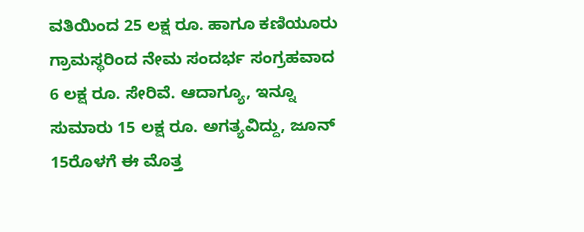ವತಿಯಿಂದ 25 ಲಕ್ಷ ರೂ. ಹಾಗೂ ಕಣಿಯೂರು ಗ್ರಾಮಸ್ಥರಿಂದ ನೇಮ ಸಂದರ್ಭ ಸಂಗ್ರಹವಾದ 6 ಲಕ್ಷ ರೂ. ಸೇರಿವೆ. ಆದಾಗ್ಯೂ, ಇನ್ನೂ ಸುಮಾರು 15 ಲಕ್ಷ ರೂ. ಅಗತ್ಯವಿದ್ದು, ಜೂನ್ 15ರೊಳಗೆ ಈ ಮೊತ್ತ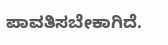ಪಾವತಿಸಬೇಕಾಗಿದೆ.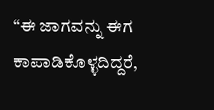“ಈ ಜಾಗವನ್ನು ಈಗ ಕಾಪಾಡಿಕೊಳ್ಳದಿದ್ದರೆ,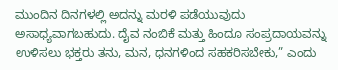ಮುಂದಿನ ದಿನಗಳಲ್ಲಿ ಅದನ್ನು ಮರಳಿ ಪಡೆಯುವುದು ಅಸಾಧ್ಯವಾಗಬಹುದು. ದೈವ ನಂಬಿಕೆ ಮತ್ತು ಹಿಂದೂ ಸಂಪ್ರದಾಯವನ್ನು ಉಳಿಸಲು ಭಕ್ತರು ತನು, ಮನ, ಧನಗಳಿಂದ ಸಹಕರಿಸಬೇಕು,” ಎಂದು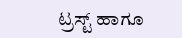ಟ್ರಸ್ಟ್ ಹಾಗೂ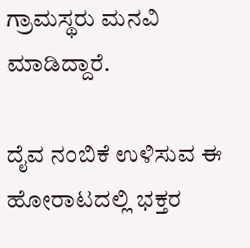ಗ್ರಾಮಸ್ಥರು ಮನವಿ ಮಾಡಿದ್ದಾರೆ.

ದೈವ ನಂಬಿಕೆ ಉಳಿಸುವ ಈ ಹೋರಾಟದಲ್ಲಿ ಭಕ್ತರ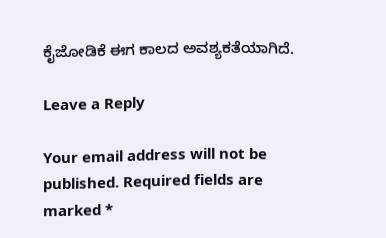ಕೈಜೋಡಿಕೆ ಈಗ ಕಾಲದ ಅವಶ್ಯಕತೆಯಾಗಿದೆ.

Leave a Reply

Your email address will not be published. Required fields are marked *